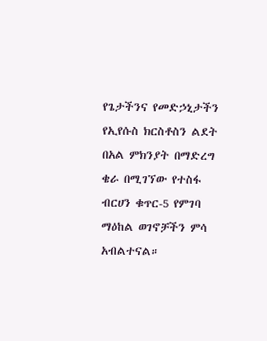የጌታችንና የመድኃኒታችን የኢየሱስ ክርስቶስን ልደት በአል ምክንያት በማድረግ ቄራ በሚገኘው የተስፋ ብርሀን ቁጥር-5 የምገባ ማዕከል ወገኖቻችን ምሳ አብልተናል።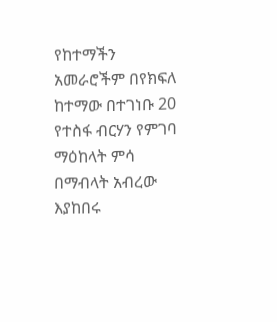የከተማችን አመራሮችም በየክፍለ ከተማው በተገነቡ 20 የተስፋ ብርሃን የምገባ ማዕከላት ምሳ በማብላት አብረው እያከበሩ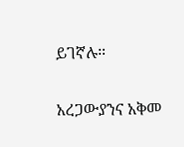ይገኛሉ።

አረጋውያንና አቅመ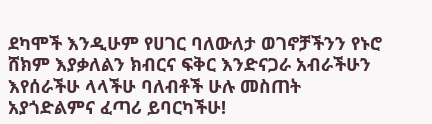ደካሞች እንዲሁም የሀገር ባለውለታ ወገኖቻችንን የኑሮ ሸክም እያቃለልን ክብርና ፍቅር እንድናጋራ አብራችሁን እየሰራችሁ ላላችሁ ባለብቶች ሁሉ መስጠት አያጎድልምና ፈጣሪ ይባርካችሁ!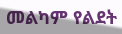መልካም የልደት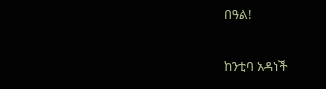በዓል!

ከንቲባ አዳነች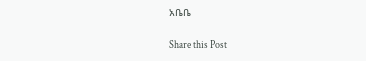አቤቤ

Share this Post